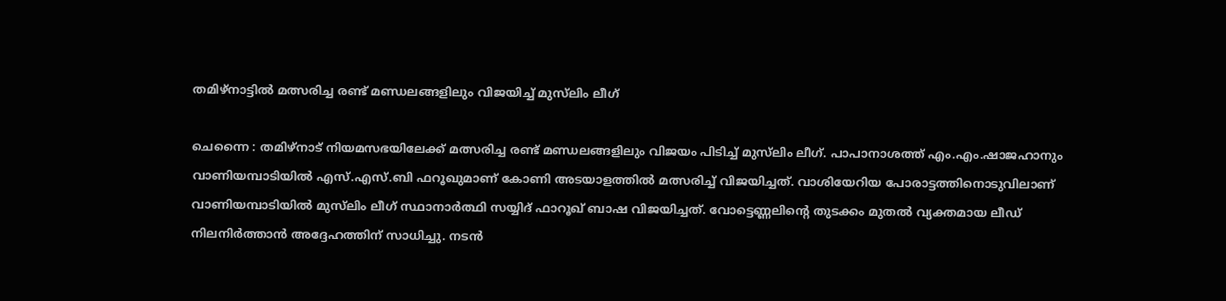തമിഴ്നാട്ടിൽ മത്സരിച്ച രണ്ട് മണ്ഡലങ്ങളിലും വിജയിച്ച് മുസ്‍ലിം ലീഗ്

ചെന്നൈ : തമിഴ്‌നാട് നിയമസഭയിലേക്ക് മത്സരിച്ച രണ്ട് മണ്ഡലങ്ങളിലും വിജയം പിടിച്ച് മുസ്‍ലിം ലീഗ്. പാപാനാശത്ത് എം.എം.ഷാജഹാനും വാണിയമ്പാടിയിൽ എസ്.എസ്.ബി ഫറൂഖുമാണ് കോണി അടയാളത്തിൽ മത്സരിച്ച് വിജയിച്ചത്. വാശിയേറിയ പോരാട്ടത്തിനൊടുവിലാണ് വാണിയമ്പാടിയിൽ മുസ്‌ലിം ലീഗ് സ്ഥാനാർത്ഥി സയ്യിദ് ഫാറൂഖ് ബാഷ വിജയിച്ചത്. വോട്ടെണ്ണലിന്റെ തുടക്കം മുതൽ വ്യക്തമായ ലീഡ് നിലനിർത്താൻ അദ്ദേഹത്തിന് സാധിച്ചു. നടൻ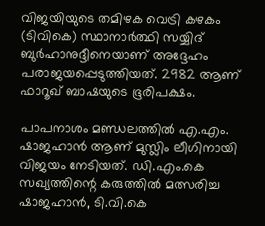വിജയിയുടെ തമിഴക വെട്രി കഴകം (ടിവികെ) സ്ഥാനാർത്ഥി സയ്യിദ് ബുർഹാനുദ്ദീനെയാണ് അദ്ദേഹം പരാജയപ്പെടുത്തിയത്. 2982 ആണ് ഫാറൂഖ് ബാഷയുടെ ഭൂരിപക്ഷം.

പാപനാശം മണ്ഡലത്തിൽ എ.എം. ഷാജഹാൻ ആണ് മുസ്ലിം ലീഗിനായി വിജയം നേടിയത്. ഡി.എം.കെ സഖ്യത്തിന്റെ കരുത്തിൽ മത്സരിച്ച ഷാജഹാൻ, ടി.വി.കെ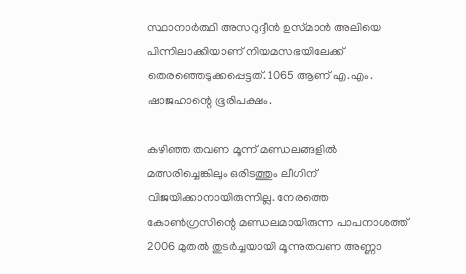സ്ഥാനാർത്ഥി അസറുദ്ദീൻ ഉസ്‌മാൻ അലിയെ പിന്നിലാക്കിയാണ് നിയമസഭയിലേക്ക് തെരഞ്ഞെടുക്കപ്പെട്ടത്. 1065 ആണ് എ.എം. ഷാജഹാന്റെ ഭൂരിപക്ഷം.

കഴിഞ്ഞ തവണ മൂന്ന് മണ്ഡലങ്ങളിൽ മത്സരിച്ചെങ്കിലും ഒരിടത്തും ലീഗിന് വിജയിക്കാനായിരുന്നില്ല. നേരത്തെ കോൺഗ്രസിന്റെ മണ്ഡലമായിരുന്ന പാപനാശത്ത് 2006 മുതൽ തുടർച്ചയായി മൂന്നുതവണ അണ്ണാ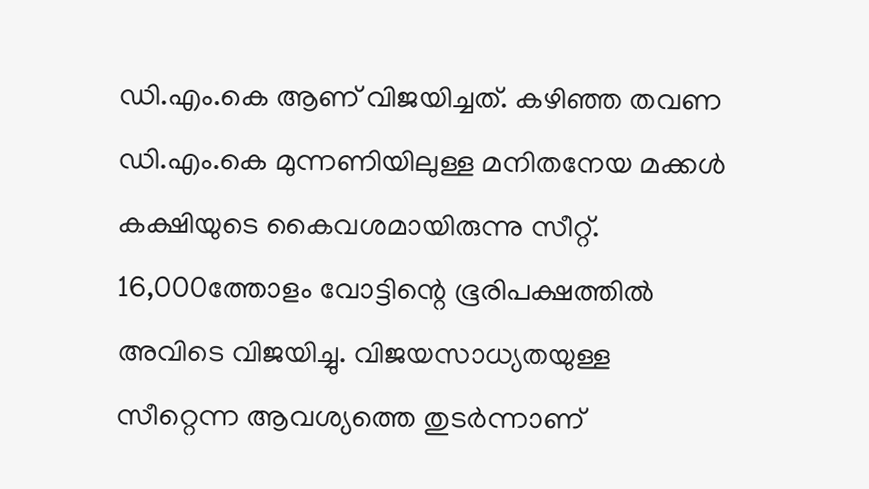ഡി.എം.കെ ആണ് വിജയിച്ചത്. കഴിഞ്ഞ തവണ ഡി.എം.കെ മുന്നണിയിലുള്ള മനിതനേയ മക്കൾ കക്ഷിയുടെ കൈവശമായിരുന്നു സീറ്റ്. 16,000ത്തോളം വോട്ടിന്റെ ഭൂരിപക്ഷത്തിൽ അവിടെ വിജയിച്ചു. വിജയസാധ്യതയുള്ള സീറ്റെന്ന ആവശ്യത്തെ തുടർന്നാണ്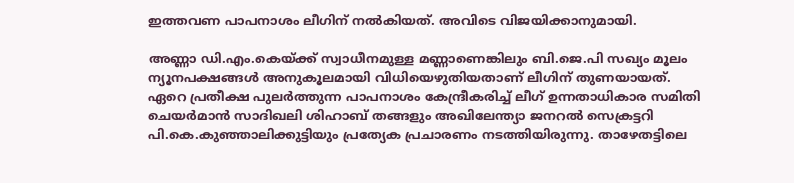ഇത്തവണ പാപനാശം ലീഗിന് നൽകിയത്. അവിടെ വിജയിക്കാനുമായി.

അണ്ണാ ഡി.എം.കെയ്ക്ക് സ്വാധീനമുള്ള മണ്ണാണെങ്കിലും ബി.ജെ.പി സഖ്യം മൂലം ന്യൂനപക്ഷങ്ങൾ അനുകൂലമായി വിധിയെഴുതിയതാണ് ലീഗിന് തുണയായത്. ഏറെ പ്രതീക്ഷ പുലർത്തുന്ന പാപനാശം കേന്ദ്രീകരിച്ച് ലീഗ് ഉന്നതാധികാര സമിതി ചെയർമാൻ സാദിഖലി ശിഹാബ് തങ്ങളും അഖിലേന്ത്യാ ജനറൽ സെക്രട്ടറി പി.കെ.കുഞ്ഞാലിക്കുട്ടിയും പ്രത്യേക പ്രചാരണം നടത്തിയിരുന്നു. താഴേതട്ടിലെ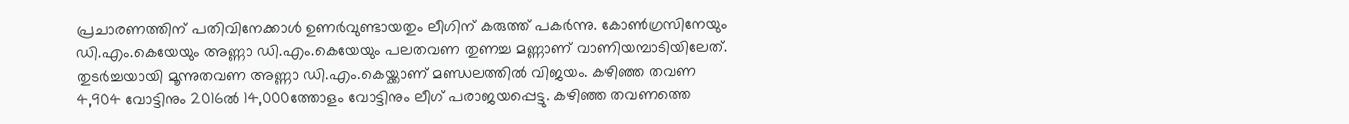പ്രചാരണത്തിന് പതിവിനേക്കാൾ ഉണർവുണ്ടായതും ലീഗിന് കരുത്ത് പകർന്നു. കോൺഗ്രസിനേയും ഡി.എം.കെയേയും അണ്ണാ ഡി.എം.കെയേയും പലതവണ തുണച്ച മണ്ണാണ് വാണിയമ്പാടിയിലേത്. തുടർച്ചയായി മൂന്നുതവണ അണ്ണാ ഡി.എം.കെയ്ക്കാണ് മണ്ഡ‌ലത്തിൽ വിജയം. കഴിഞ്ഞ തവണ 4,904 വോട്ടിനും 2016ൽ 14,000ത്തോളം വോട്ടിനും ലീഗ് പരാജയപ്പെട്ടു. കഴിഞ്ഞ തവണത്തെ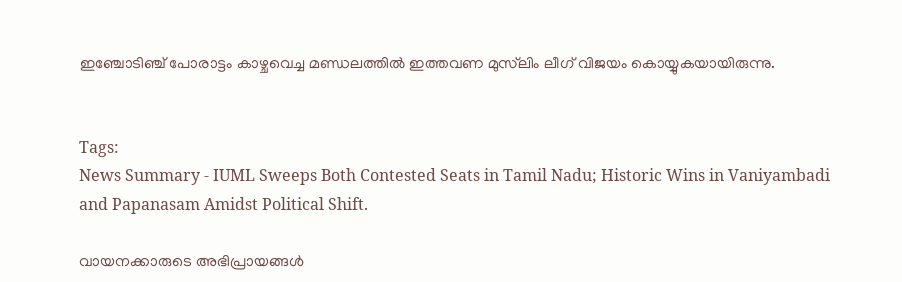ഇഞ്ചോടിഞ്ച് പോരാട്ടം കാഴ്ചവെച്ച മണ്ഡലത്തിൽ ഇത്തവണ മുസ്‌ലിം ലീഗ് വിജയം കൊയ്യുകയായിരുന്നു.


Tags:
News Summary - IUML Sweeps Both Contested Seats in Tamil Nadu; Historic Wins in Vaniyambadi and Papanasam Amidst Political Shift.

വായനക്കാരുടെ അഭിപ്രായങ്ങള്‍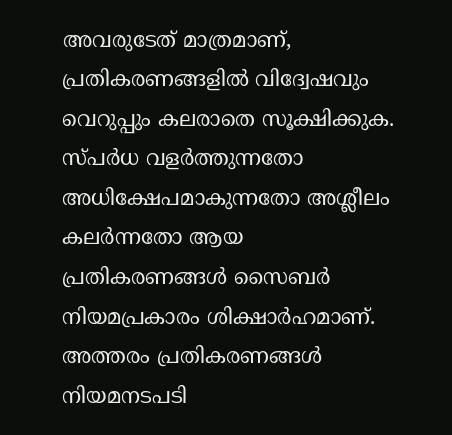അവരുടേത് മാത്രമാണ്, പ്രതികരണങ്ങളിൽ വിദ്വേഷവും വെറുപ്പും കലരാതെ സൂക്ഷിക്കുക. സ്പർധ വളർത്തുന്നതോ അധിക്ഷേപമാകുന്നതോ അശ്ലീലം കലർന്നതോ ആയ പ്രതികരണങ്ങൾ സൈബർ നിയമപ്രകാരം ശിക്ഷാർഹമാണ്. അത്തരം പ്രതികരണങ്ങൾ നിയമനടപടി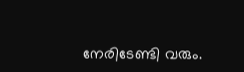നേരിടേണ്ടി വരും.